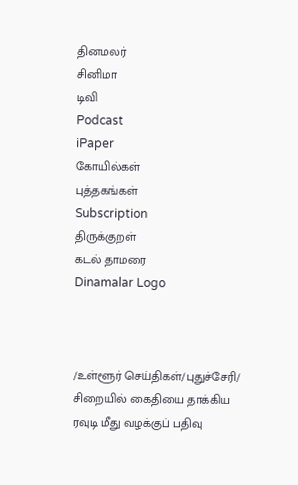தினமலர்
சினிமா
டிவி
Podcast
iPaper
கோயில்கள்
புத்தகங்கள்
Subscription
திருக்குறள்
கடல் தாமரை
Dinamalar Logo



/உள்ளூர் செய்திகள்/புதுச்சேரி/ சிறையில் கைதியை தாக்கிய ரவுடி மீது வழக்குப் பதிவு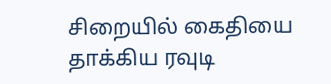சிறையில் கைதியை தாக்கிய ரவுடி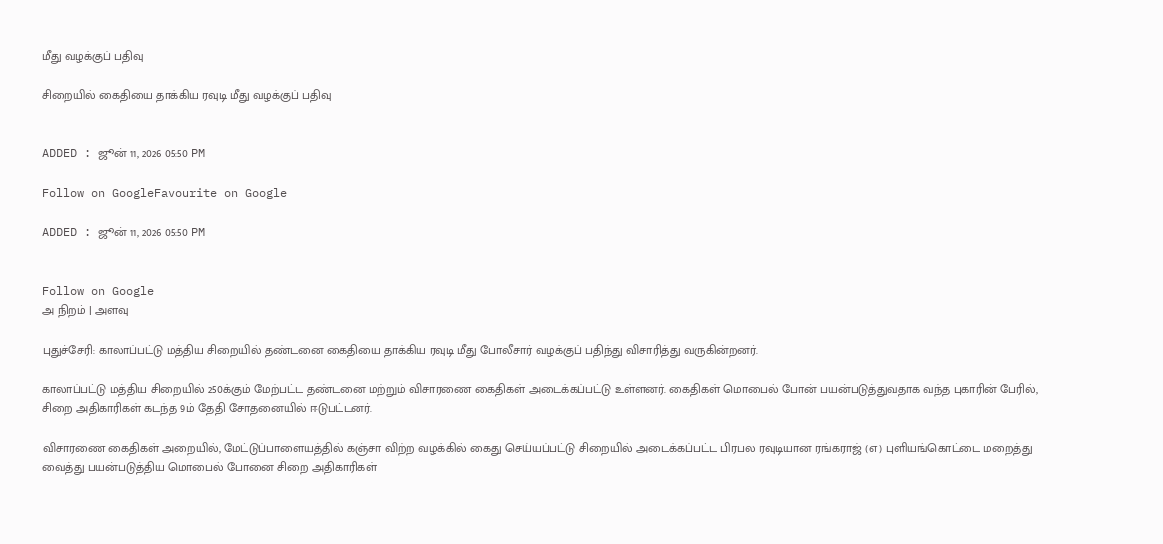மீது வழக்குப் பதிவு

சிறையில் கைதியை தாக்கிய ரவுடி மீது வழக்குப் பதிவு


ADDED : ஜூன் 11, 2026 05:50 PM

Follow on GoogleFavourite on Google

ADDED : ஜூன் 11, 2026 05:50 PM


Follow on Google
அ நிறம் | அளவு

புதுச்சேரி: காலாப்பட்டு மத்திய சிறையில் தண்டனை கைதியை தாக்கிய ரவுடி மீது போலீசார் வழக்குப் பதிந்து விசாரித்து வருகின்றனர்.

காலாப்பட்டு மத்திய சிறையில் 250க்கும் மேற்பட்ட தண்டனை மற்றும் விசாரணை கைதிகள் அடைக்கப்பட்டு உள்ளனர். கைதிகள் மொபைல் போன் பயன்படுத்துவதாக வந்த புகாரின் பேரில், சிறை அதிகாரிகள் கடந்த 9ம் தேதி சோதனையில் ஈடுபட்டனர்.

விசாரணை கைதிகள் அறையில், மேட்டுப்பாளையத்தில் கஞ்சா விற்ற வழக்கில் கைது செய்யப்பட்டு சிறையில் அடைக்கப்பட்ட பிரபல ரவுடியான ரங்கராஜ் (எ) புளியங்கொட்டை மறைத்து வைத்து பயன்படுத்திய மொபைல் போனை சிறை அதிகாரிகள்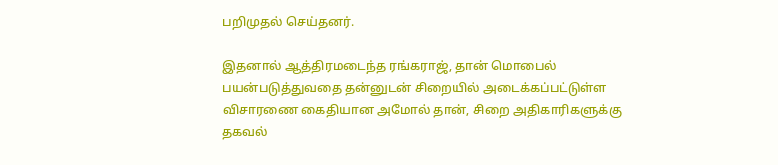பறிமுதல் செய்தனர்.

இதனால் ஆத்திரமடைந்த ரங்கராஜ், தான் மொபைல் பயன்படுத்துவதை தன்னுடன் சிறையில் அடைக்கப்பட்டுள்ள விசாரணை கைதியான அமோல் தான், சிறை அதிகாரிகளுக்கு தகவல்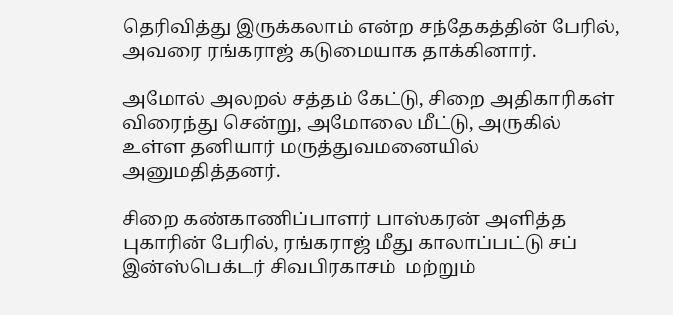தெரிவித்து இருக்கலாம் என்ற சந்தேகத்தின் பேரில், அவரை ரங்கராஜ் கடுமையாக தாக்கினார்.

அமோல் அலறல் சத்தம் கேட்டு, சிறை அதிகாரிகள் விரைந்து சென்று, அமோலை மீட்டு, அருகில் உள்ள தனியார் மருத்துவமனையில் அனுமதித்தனர்.

சிறை கண்காணிப்பாளர் பாஸ்கரன் அளித்த புகாரின் பேரில், ரங்கராஜ் மீது காலாப்பட்டு சப் இன்ஸ்பெக்டர் சிவபிரகாசம்  மற்றும்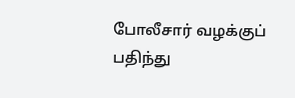போலீசார் வழக்குப் பதிந்து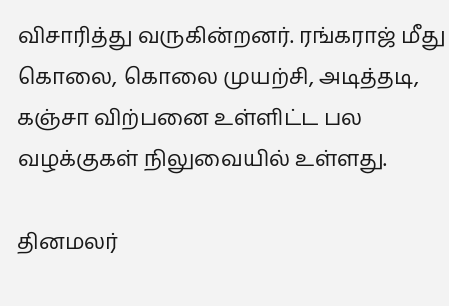விசாரித்து வருகின்றனர். ரங்கராஜ் மீது கொலை, கொலை முயற்சி, அடித்தடி, கஞ்சா விற்பனை உள்ளிட்ட பல வழக்குகள் நிலுவையில் உள்ளது.

தினமலர்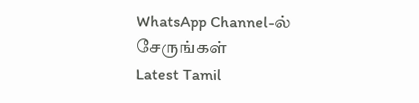WhatsApp Channel-ல் சேருங்கள்
Latest Tamil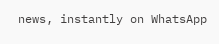news, instantly on WhatsApp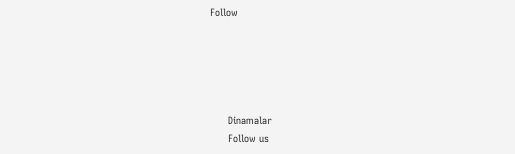Follow





      Dinamalar
      Follow us